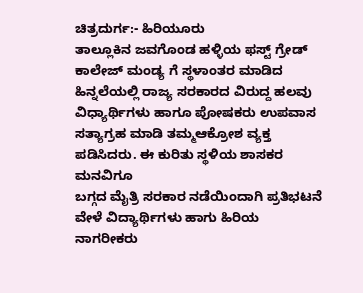ಚಿತ್ರದುರ್ಗ:- ಹಿರಿಯೂರು
ತಾಲ್ಲೂಕಿನ ಜವಗೊಂಡ ಹಳ್ಳಿಯ ಫಸ್ಟ್ ಗ್ರೇಡ್ ಕಾಲೇಜ್ ಮಂಡ್ಯ ಗೆ ಸ್ಥಳಾಂತರ ಮಾಡಿದ ಹಿನ್ನಲೆಯಲ್ಲಿ ರಾಜ್ಯ ಸರಕಾರದ ವಿರುದ್ದ ಹಲವು ವಿಧ್ಯಾರ್ಥಿಗಳು ಹಾಗೂ ಪೋಷಕರು ಉಪವಾಸ ಸತ್ಯಾಗ್ರಹ ಮಾಡಿ ತಮ್ಮಆಕ್ರೋಶ ವ್ಯಕ್ತ ಪಡಿಸಿದರು. ಈ ಕುರಿತು ಸ್ಥಳಿಯ ಶಾಸಕರ ಮನವಿಗೂ
ಬಗ್ಗದ ಮೈತ್ರಿ ಸರಕಾರ ನಡೆಯಿಂದಾಗಿ ಪ್ರತಿಭಟನೆ ವೇಳೆ ವಿದ್ಯಾರ್ಥಿಗಳು ಹಾಗು ಹಿರಿಯ ನಾಗರೀಕರು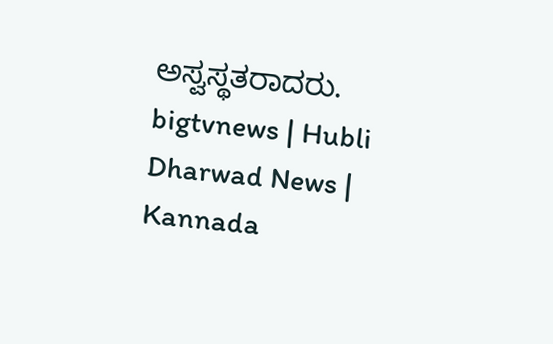ಅಸ್ವಸ್ಥತರಾದರು.
bigtvnews | Hubli Dharwad News | Kannada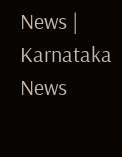News | Karnataka News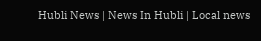Hubli News | News In Hubli | Local news